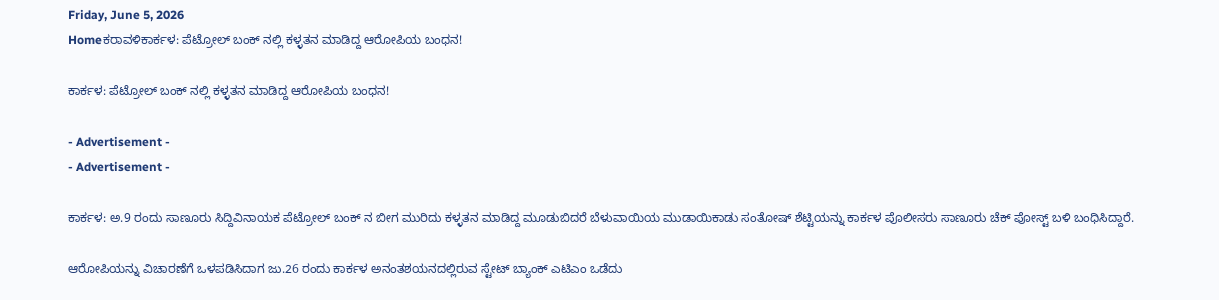Friday, June 5, 2026
Homeಕರಾವಳಿಕಾರ್ಕಳ: ಪೆಟ್ರೋಲ್ ಬಂಕ್ ನಲ್ಲಿ ಕಳ್ಳತನ ಮಾಡಿದ್ದ ಆರೋಪಿಯ ಬಂಧನ!

ಕಾರ್ಕಳ: ಪೆಟ್ರೋಲ್ ಬಂಕ್ ನಲ್ಲಿ ಕಳ್ಳತನ ಮಾಡಿದ್ದ ಆರೋಪಿಯ ಬಂಧನ!

- Advertisement -
- Advertisement -

ಕಾರ್ಕಳ: ಅ.9 ರಂದು ಸಾಣೂರು ಸಿದ್ದಿವಿನಾಯಕ ಪೆಟ್ರೋಲ್ ಬಂಕ್ ನ ಬೀಗ ಮುರಿದು ಕಳ್ಳತನ ಮಾಡಿದ್ದ ಮೂಡುಬಿದರೆ ಬೆಳುವಾಯಿಯ ಮುಡಾಯಿಕಾಡು ಸಂತೋಷ್ ಶೆಟ್ಟಿಯನ್ನು ಕಾರ್ಕಳ ಪೊಲೀಸರು ಸಾಣೂರು ಚೆಕ್ ಪೋಸ್ಟ್ ಬಳಿ ಬಂಧಿಸಿದ್ದಾರೆ.

ಆರೋಪಿಯನ್ನು ವಿಚಾರಣೆಗೆ ಒಳಪಡಿಸಿದಾಗ ಜು.26 ರಂದು ಕಾರ್ಕಳ ಅನಂತಶಯನದಲ್ಲಿರುವ ಸ್ಟೇಟ್ ಬ್ಯಾಂಕ್ ಎಟಿಎಂ ಒಡೆದು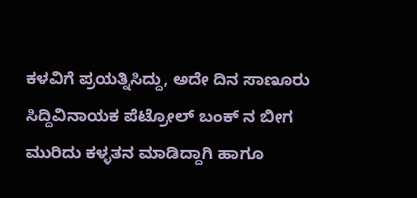ಕಳವಿಗೆ ಪ್ರಯತ್ನಿಸಿದ್ದು, ಅದೇ ದಿನ ಸಾಣೂರು ಸಿದ್ದಿವಿನಾಯಕ ಪೆಟ್ರೋಲ್ ಬಂಕ್ ನ ಬೀಗ ಮುರಿದು ಕಳ್ಳತನ ಮಾಡಿದ್ದಾಗಿ ಹಾಗೂ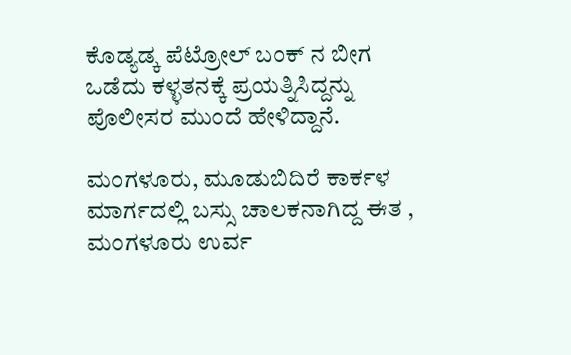ಕೊಡ್ಯಡ್ಕ ಪೆಟ್ರೋಲ್ ಬಂಕ್ ನ ಬೀಗ ಒಡೆದು ಕಳ್ಳತನಕ್ಕೆ ಪ್ರಯತ್ನಿಸಿದ್ದನ್ನು ಪೊಲೀಸರ ಮುಂದೆ ಹೇಳಿದ್ದಾನೆ.

ಮಂಗಳೂರು, ಮೂಡುಬಿದಿರೆ ಕಾರ್ಕಳ ಮಾರ್ಗದಲ್ಲಿ ಬಸ್ಸು ಚಾಲಕನಾಗಿದ್ದ ಈತ , ಮಂಗಳೂರು ಉರ್ವ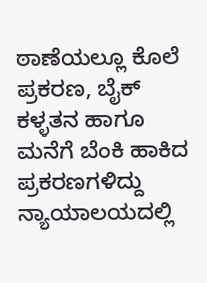ಠಾಣೆಯಲ್ಲೂ ಕೊಲೆ ಪ್ರಕರಣ, ಬೈಕ್ ಕಳ್ಳತನ ಹಾಗೂ ಮನೆಗೆ ಬೆಂಕಿ ಹಾಕಿದ ಪ್ರಕರಣಗಳಿದ್ದು ನ್ಯಾಯಾಲಯದಲ್ಲಿ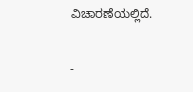ವಿಚಾರಣೆಯಲ್ಲಿದೆ.

-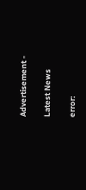Advertisement -

Latest News

error: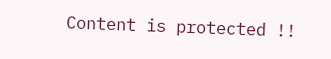Content is protected !!